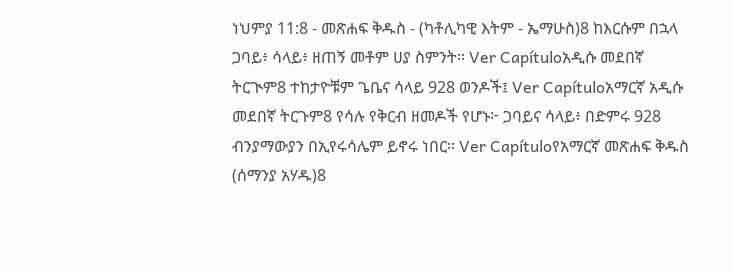ነህምያ 11:8 - መጽሐፍ ቅዱስ - (ካቶሊካዊ እትም - ኤማሁስ)8 ከእርሱም በኋላ ጋባይ፥ ሳላይ፥ ዘጠኝ መቶም ሀያ ስምንት። Ver Capítuloአዲሱ መደበኛ ትርጒም8 ተከታዮቹም ጌቤና ሳላይ 928 ወንዶች፤ Ver Capítuloአማርኛ አዲሱ መደበኛ ትርጉም8 የሳሉ የቅርብ ዘመዶች የሆኑ፦ ጋባይና ሳላይ፥ በድምሩ 928 ብንያማውያን በኢየሩሳሌም ይኖሩ ነበር። Ver Capítuloየአማርኛ መጽሐፍ ቅዱስ (ሰማንያ አሃዱ)8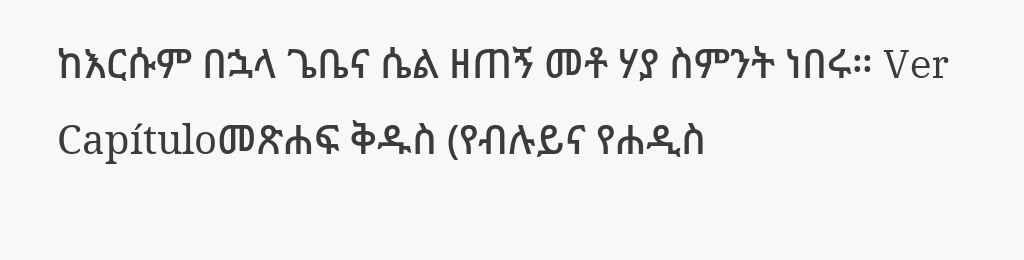ከእርሱም በኋላ ጌቤና ሴል ዘጠኝ መቶ ሃያ ስምንት ነበሩ። Ver Capítuloመጽሐፍ ቅዱስ (የብሉይና የሐዲስ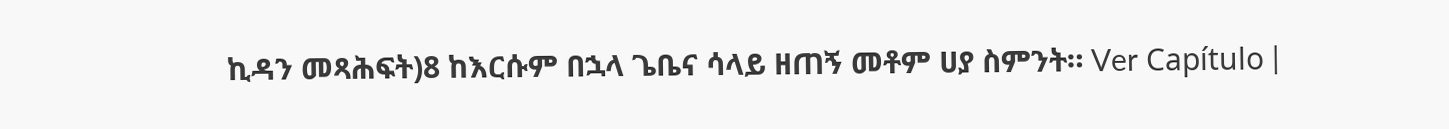ኪዳን መጻሕፍት)8 ከእርሱም በኋላ ጌቤና ሳላይ ዘጠኝ መቶም ሀያ ስምንት። Ver Capítulo |